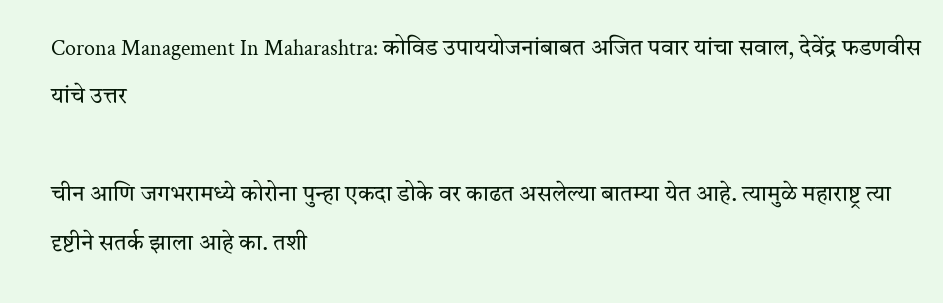Corona Management In Maharashtra: कोविड उपाययोजनांबाबत अजित पवार यांचा सवाल, देवेंद्र फडणवीस यांचे उत्तर

चीन आणि जगभरामध्ये कोरोना पुन्हा एकदा डोके वर काढत असलेल्या बातम्या येत आहे. त्यामुळे महाराष्ट्र त्या दृष्टीने सतर्क झाला आहे का. तशी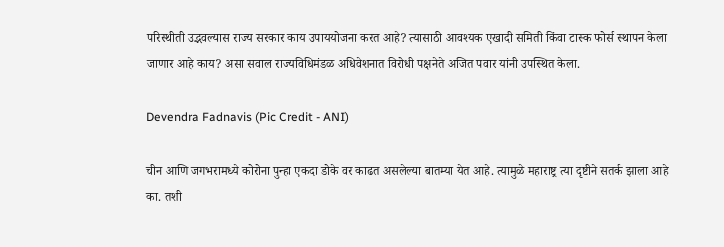परिस्थीती उद्भवल्यास राज्य सरकार काय उपाययोजना करत आहे? त्यासाठी आवश्यक एखादी समिती किंवा टास्क फोर्स स्थापन केला जाणार आहे काय? असा सवाल राज्यविधिमंडळ अधिवेशनात विरोधी पक्षनेते अजित पवार यांनी उपस्थित केला.

Devendra Fadnavis (Pic Credit - ANI)

चीन आणि जगभरामध्ये कोरोना पुन्हा एकदा डोके वर काढत असलेल्या बातम्या येत आहे. त्यामुळे महाराष्ट्र त्या दृष्टीने सतर्क झाला आहे का. तशी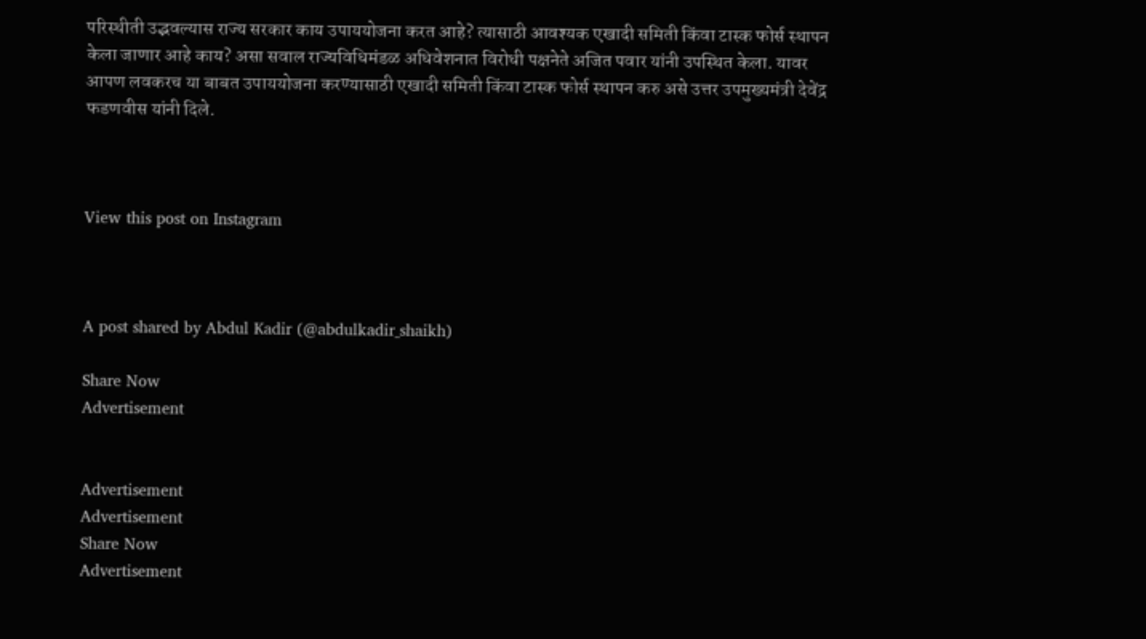परिस्थीती उद्भवल्यास राज्य सरकार काय उपाययोजना करत आहे? त्यासाठी आवश्यक एखादी समिती किंवा टास्क फोर्स स्थापन केला जाणार आहे काय? असा सवाल राज्यविधिमंडळ अधिवेशनात विरोधी पक्षनेते अजित पवार यांनी उपस्थित केला. यावर आपण लवकरच या बाबत उपाययोजना करण्यासाठी एखादी समिती किंवा टास्क फोर्स स्थापन करु असे उत्तर उपमुख्यमंत्री देवेंद्र फडणवीस यांनी दिले.



View this post on Instagram



A post shared by Abdul Kadir (@abdulkadir_shaikh)

Share Now
Advertisement


Advertisement
Advertisement
Share Now
Advertisement